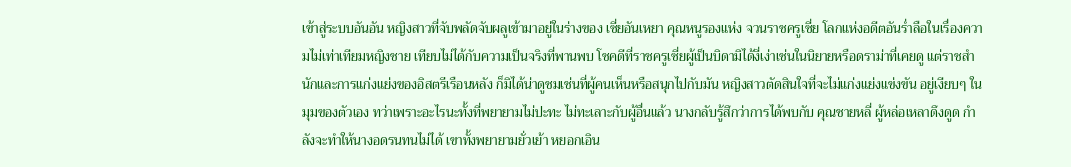เข้าสู่ระบบอันอัน หญิงสาวที่จับพลัดจับผลูเข้ามาอยู่ในร่างของ เซี่ยอันเหยา คุณหนูรองแห่ง จวนราชครูเซี่ย โลกแห่งอดีตอันร่ำลือในเรื่องความไม่เท่าเทียมหญิงชาย เทียบไม่ได้กับความเป็นจริงที่พานพบ โชคดีที่ราชครูเซี่ยผู้เป็นบิดามิได้งี่เง่าเช่นในนิยายหรือดราม่าที่เคยดู แต่ราชสำนักและการแก่งแย่งของอิสตรีเรือนหลัง ก็มิได้น่าดูชมเช่นที่ผู้คนเห็นหรือสนุกไปกับมัน หญิงสาวตัดสินใจที่จะไม่แก่งแย่งแข่งขัน อยู่เงียบๆ ในมุมของตัวเอง ทว่าเพราะอะไรนะทั้งที่พยายามไม่ปะทะ ไม่ทะเลาะกับผู้อื่นแล้ว นางกลับรู้สึกว่าการได้พบกับ คุณชายหลี่ ผู้หล่อเหลาดึงดูด กำลังจะทำให้นางอดรนทนไม่ได้ เขาทั้งพยายามยั่วเย้า หยอกเอิน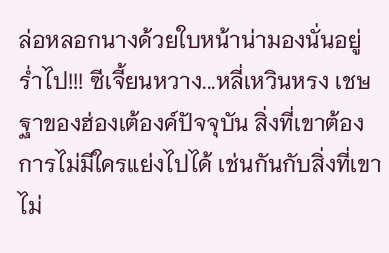ล่อหลอกนางด้วยใบหน้าน่ามองนั่นอยู่ร่ำไป!!! ซีเจี้ยนหวาง...หลี่เหวินหรง เชษฐาของฮ่องเต้องค์ปัจจุบัน สิ่งที่เขาต้องการไม่มีใครแย่งไปได้ เช่นกันกับสิ่งที่เขาไม่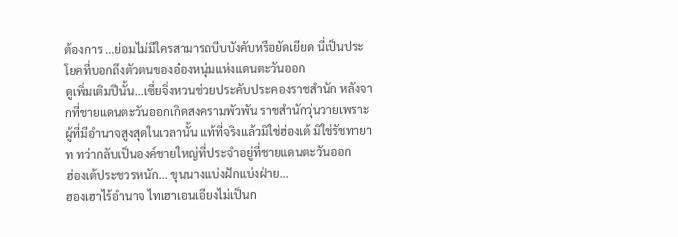ต้องการ ...ย่อมไม่มีใครสามารถบีบบังคับหรือยัดเยียด นี่เป็นประโยคที่บอกถึงตัวตนของอ๋องหนุ่มแห่งแดนตะวันออก
ดูเพิ่มเติมปีนั้น...เซี่ยจิ่งหวนช่วยประคับประคองราชสำนัก หลังจากที่ชายแดนตะวันออกเกิดสงครามพัวพัน ราชสำนักวุ่นวายเพราะผู้ที่มีอำนาจสูงสุดในเวลานั้น แท้ที่จริงแล้วมิใช่ฮ่องเต้ มิใช่รัชทายาท ทว่ากลับเป็นองค์ชายใหญ่ที่ประจำอยู่ที่ชายแดนตะวันออก
ฮ่องเต้ประชวรหนัก... ขุนนางแบ่งฝักแบ่งฝ่าย...
ฮองเฮาไร้อำนาจ ไทเฮาเอนเอียงไม่เป็นก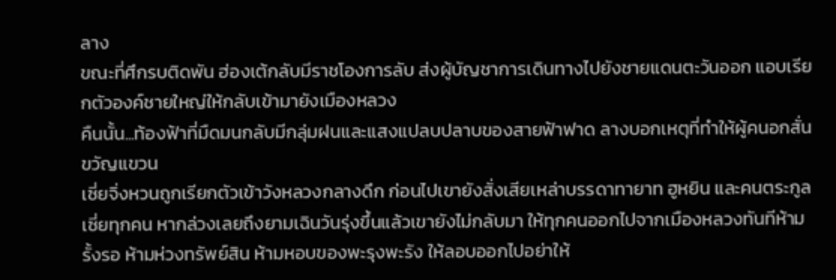ลาง
ขณะที่ศึกรบติดพัน ฮ่องเต้กลับมีราชโองการลับ ส่งผู้บัญชาการเดินทางไปยังชายแดนตะวันออก แอบเรียกตัวองค์ชายใหญ่ให้กลับเข้ามายังเมืองหลวง
คืนนั้น...ท้องฟ้าที่มืดมนกลับมีกลุ่มฝนและแสงแปลบปลาบของสายฟ้าฟาด ลางบอกเหตุที่ทำให้ผู้คนอกสั่นขวัญแขวน
เซี่ยจิ่งหวนถูกเรียกตัวเข้าวังหลวงกลางดึก ก่อนไปเขายังสั่งเสียเหล่าบรรดาทายาท ฮูหยิน และคนตระกูลเซี่ยทุกคน หากล่วงเลยถึงยามเฉินวันรุ่งขึ้นแล้วเขายังไม่กลับมา ให้ทุกคนออกไปจากเมืองหลวงทันทีห้ามรั้งรอ ห้ามห่วงทรัพย์สิน ห้ามหอบของพะรุงพะรัง ให้ลอบออกไปอย่าให้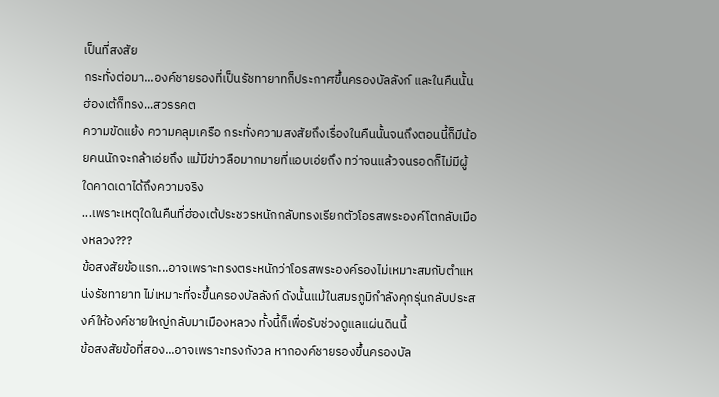เป็นที่สงสัย
กระทั่งต่อมา...องค์ชายรองที่เป็นรัชทายาทก็ประกาศขึ้นครองบัลลังก์ และในคืนนั้นฮ่องเต้ก็ทรง...สวรรคต
ความขัดแย้ง ความคลุมเครือ กระทั่งความสงสัยถึงเรื่องในคืนนั้นจนถึงตอนนี้ก็มีน้อยคนนักจะกล้าเอ่ยถึง แม้มีข่าวลือมากมายที่แอบเอ่ยถึง ทว่าจนแล้วจนรอดก็ไม่มีผู้ใดคาดเดาได้ถึงความจริง
...เพราะเหตุใดในคืนที่ฮ่องเต้ประชวรหนักกลับทรงเรียกตัวโอรสพระองค์โตกลับเมืองหลวง???
ข้อสงสัยข้อแรก...อาจเพราะทรงตระหนักว่าโอรสพระองค์รองไม่เหมาะสมกับตำแหน่งรัชทายาท ไม่เหมาะที่จะขึ้นครองบัลลังก์ ดังนั้นแม้ในสมรภูมิกำลังคุกรุ่นกลับประสงค์ให้องค์ชายใหญ่กลับมาเมืองหลวง ทั้งนี้ก็เพื่อรับช่วงดูแลแผ่นดินนี้
ข้อสงสัยข้อที่สอง...อาจเพราะทรงกังวล หากองค์ชายรองขึ้นครองบัล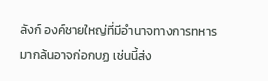ลังก์ องค์ชายใหญ่ที่มีอำนาจทางการทหารมากล้นอาจก่อกบฏ เช่นนี้ส่ง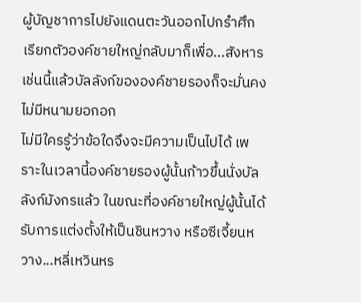ผู้บัญชาการไปยังแดนตะวันออกไปกรำศึก เรียกตัวองค์ชายใหญ่กลับมาก็เพื่อ...สังหาร เช่นนี้แล้วบัลลังก์ขององค์ชายรองก็จะมั่นคงไม่มีหนามยอกอก
ไม่มีใครรู้ว่าข้อใดจึงจะมีความเป็นไปได้ เพราะในเวลานี้องค์ชายรองผู้นั้นก้าวขึ้นนั่งบัลลังก์มังกรแล้ว ในขณะที่องค์ชายใหญ่ผู้นั้นได้รับการแต่งตั้งให้เป็นชินหวาง หรือซีเจี้ยนหวาง...หลี่เหวินหร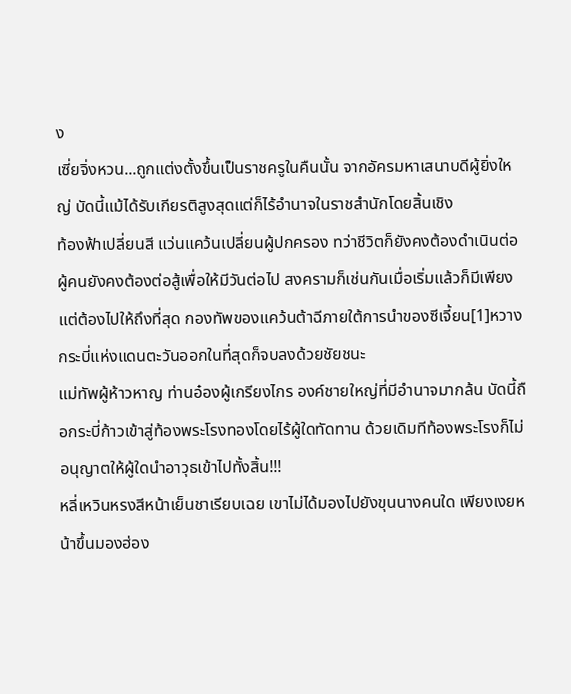ง
เซี่ยจิ่งหวน...ถูกแต่งตั้งขึ้นเป็นราชครูในคืนนั้น จากอัครมหาเสนาบดีผู้ยิ่งใหญ่ บัดนี้แม้ได้รับเกียรติสูงสุดแต่ก็ไร้อำนาจในราชสำนักโดยสิ้นเชิง
ท้องฟ้าเปลี่ยนสี แว่นแคว้นเปลี่ยนผู้ปกครอง ทว่าชีวิตก็ยังคงต้องดำเนินต่อ ผู้คนยังคงต้องต่อสู้เพื่อให้มีวันต่อไป สงครามก็เช่นกันเมื่อเริ่มแล้วก็มีเพียงแต่ต้องไปให้ถึงที่สุด กองทัพของแคว้นต้าฉีภายใต้การนำของซีเจี้ยน[1]หวาง กระบี่แห่งแดนตะวันออกในที่สุดก็จบลงด้วยชัยชนะ
แม่ทัพผู้ห้าวหาญ ท่านอ๋องผู้เกรียงไกร องค์ชายใหญ่ที่มีอำนาจมากล้น บัดนี้ถือกระบี่ก้าวเข้าสู่ท้องพระโรงทองโดยไร้ผู้ใดทัดทาน ด้วยเดิมทีท้องพระโรงก็ไม่อนุญาตให้ผู้ใดนำอาวุธเข้าไปทั้งสิ้น!!!
หลี่เหวินหรงสีหน้าเย็นชาเรียบเฉย เขาไม่ได้มองไปยังขุนนางคนใด เพียงเงยหน้าขึ้นมองฮ่อง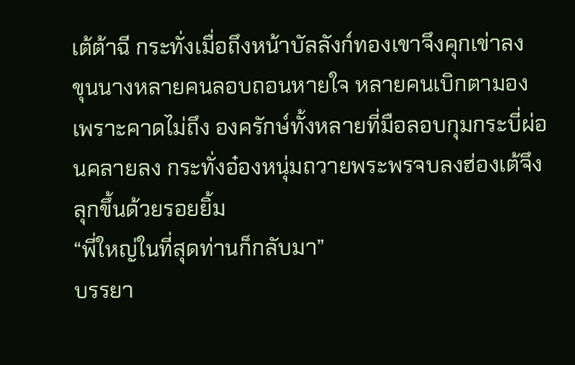เต้ต้าฉี กระทั่งเมื่อถึงหน้าบัลลังก์ทองเขาจึงคุกเข่าลง
ขุนนางหลายคนลอบถอนหายใจ หลายคนเบิกตามองเพราะคาดไม่ถึง องครักษ์ทั้งหลายที่มือลอบกุมกระบี่ผ่อนคลายลง กระทั่งอ๋องหนุ่มถวายพระพรจบลงฮ่องเต้จึงลุกขึ้นด้วยรอยยิ้ม
“พี่ใหญ่ในที่สุดท่านก็กลับมา”
บรรยา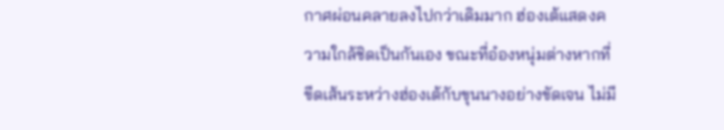กาศผ่อนคลายลงไปกว่าเดิมมาก ฮ่องเต้แสดงความใกล้ชิดเป็นกันเอง ขณะที่อ๋องหนุ่มต่างหากที่ขีดเส้นระหว่างฮ่องเต้กับขุนนางอย่างขัดเจน ไม่มี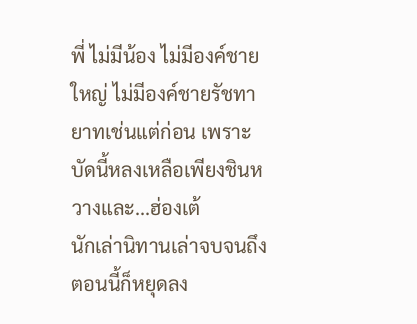พี่ ไม่มีน้อง ไม่มีองค์ชายใหญ่ ไม่มีองค์ชายรัชทายาทเช่นแต่ก่อน เพราะบัดนี้หลงเหลือเพียงชินหวางและ...ฮ่องเต้
นักเล่านิทานเล่าจบจนถึงตอนนี้ก็หยุดลง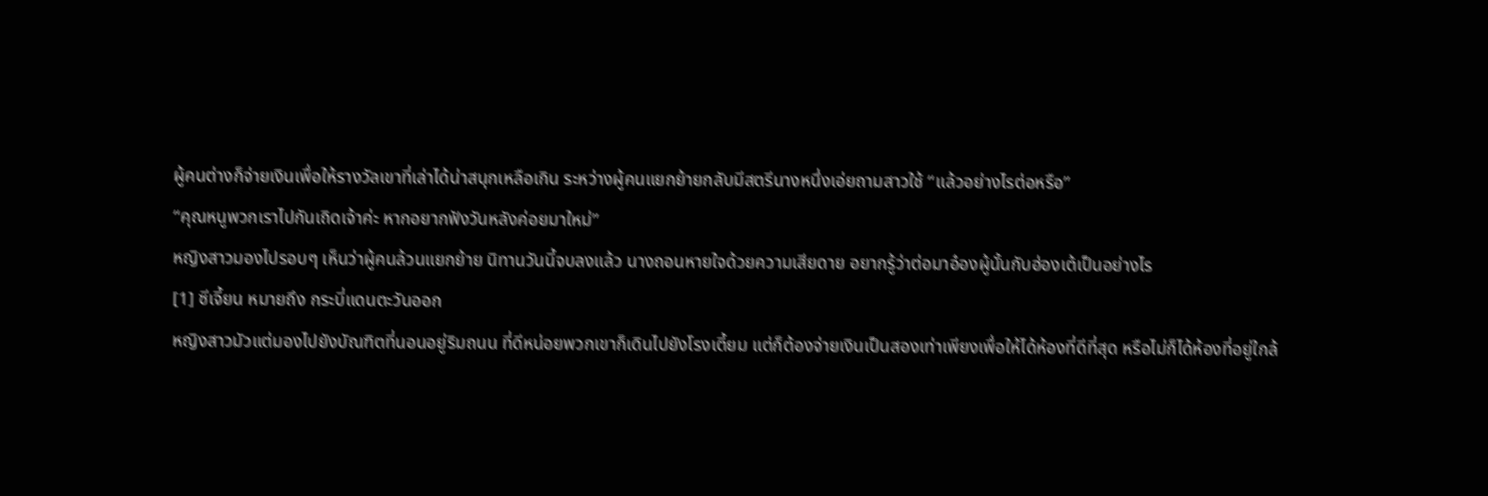ผู้คนต่างก็จ่ายเงินเพื่อให้รางวัลเขาที่เล่าได้น่าสนุกเหลือเกิน ระหว่างผู้คนแยกย้ายกลับมีสตรีนางหนึ่งเอ่ยถามสาวใช้ “แล้วอย่างไรต่อหรือ”
“คุณหนูพวกเราไปกันเถิดเจ้าค่ะ หากอยากฟังวันหลังค่อยมาใหม่”
หญิงสาวมองไปรอบๆ เห็นว่าผู้คนล้วนแยกย้าย นิทานวันนี้จบลงแล้ว นางถอนหายใจด้วยความเสียดาย อยากรู้ว่าต่อมาอ๋องผู้นั้นกับฮ่องเต้เป็นอย่างไร
[1] ซีเจี้ยน หมายถึง กระบี่แดนตะวันออก
หญิงสาวมัวแต่มองไปยังบัณฑิตที่นอนอยู่ริมถนน ที่ดีหน่อยพวกเขาก็เดินไปยังโรงเตี้ยม แต่ก็ต้องจ่ายเงินเป็นสองเท่าเพียงเพื่อให้ได้ห้องที่ดีที่สุด หรือไม่ก็ได้ห้องที่อยู่ใกล้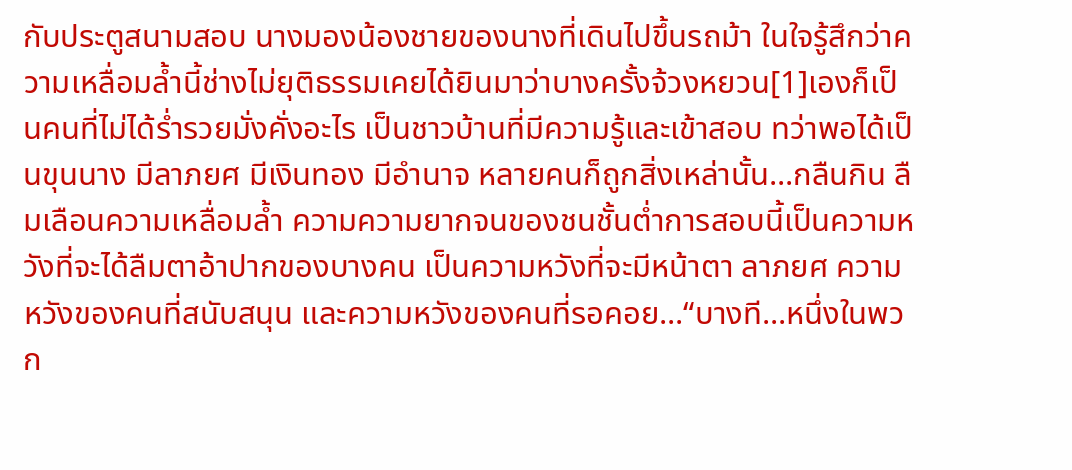กับประตูสนามสอบ นางมองน้องชายของนางที่เดินไปขึ้นรถม้า ในใจรู้สึกว่าความเหลื่อมล้ำนี้ช่างไม่ยุติธรรมเคยได้ยินมาว่าบางครั้งจ้วงหยวน[1]เองก็เป็นคนที่ไม่ได้ร่ำรวยมั่งคั่งอะไร เป็นชาวบ้านที่มีความรู้และเข้าสอบ ทว่าพอได้เป็นขุนนาง มีลาภยศ มีเงินทอง มีอำนาจ หลายคนก็ถูกสิ่งเหล่านั้น...กลืนกิน ลืมเลือนความเหลื่อมล้ำ ความความยากจนของชนชั้นต่ำการสอบนี้เป็นความหวังที่จะได้ลืมตาอ้าปากของบางคน เป็นความหวังที่จะมีหน้าตา ลาภยศ ความหวังของคนที่สนับสนุน และความหวังของคนที่รอคอย...“บางที...หนึ่งในพวก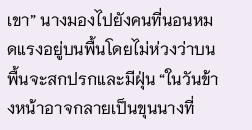เขา” นางมองไปยังคนที่นอนหมดแรงอยู่บนพื้นโดยไม่ห่วงว่าบนพื้นจะสกปรกและมีฝุ่น “ในวันข้างหน้าอาจกลายเป็นขุนนางที่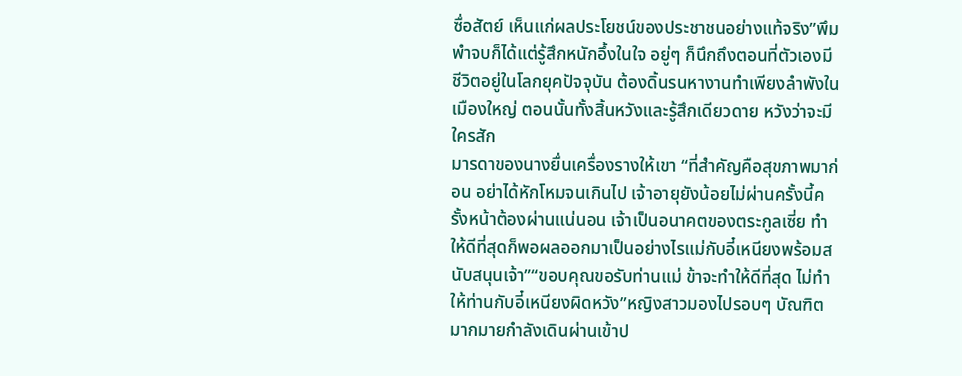ซื่อสัตย์ เห็นแก่ผลประโยชน์ของประชาชนอย่างแท้จริง”พึมพำจบก็ได้แต่รู้สึกหนักอึ้งในใจ อยู่ๆ ก็นึกถึงตอนที่ตัวเองมีชีวิตอยู่ในโลกยุคปัจจุบัน ต้องดิ้นรนหางานทำเพียงลำพังในเมืองใหญ่ ตอนนั้นทั้งสิ้นหวังและรู้สึกเดียวดาย หวังว่าจะมีใครสัก
มารดาของนางยื่นเครื่องรางให้เขา “ที่สำคัญคือสุขภาพมาก่อน อย่าได้หักโหมจนเกินไป เจ้าอายุยังน้อยไม่ผ่านครั้งนี้ครั้งหน้าต้องผ่านแน่นอน เจ้าเป็นอนาคตของตระกูลเซี่ย ทำให้ดีที่สุดก็พอผลออกมาเป็นอย่างไรแม่กับอี๋เหนียงพร้อมสนับสนุนเจ้า”“ขอบคุณขอรับท่านแม่ ข้าจะทำให้ดีที่สุด ไม่ทำให้ท่านกับอี๋เหนียงผิดหวัง”หญิงสาวมองไปรอบๆ บัณฑิตมากมายกำลังเดินผ่านเข้าป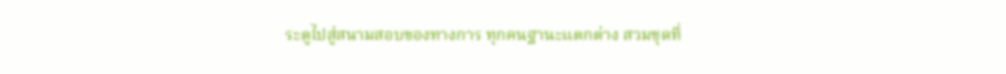ระตูไปสู่สนามสอบของทางการ ทุกคนฐานะแตกต่าง สวมชุดที่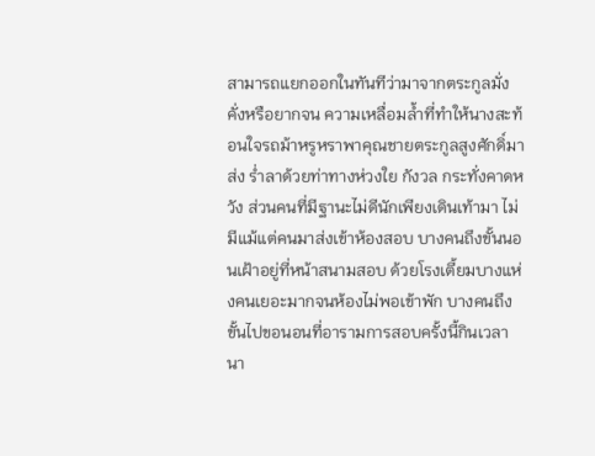สามารถแยกออกในทันทีว่ามาจากตระกูลมั่งคั่งหรือยากจน ความเหลื่อมล้ำที่ทำให้นางสะท้อนใจรถม้าหรูหราพาคุณชายตระกูลสูงศักดิ์มาส่ง ร่ำลาด้วยท่าทางห่วงใย กังวล กระทั่งคาดหวัง ส่วนคนที่มีฐานะไม่ดีนักเพียงเดินเท้ามา ไม่มีแม้แต่คนมาส่งเข้าห้องสอบ บางคนถึงขั้นนอนเฝ้าอยู่ที่หน้าสนามสอบ ด้วยโรงเตี้ยมบางแห่งคนเยอะมากจนห้องไม่พอเข้าพัก บางคนถึงขั้นไปขอนอนที่อารามการสอบครั้งนี้กินเวลานา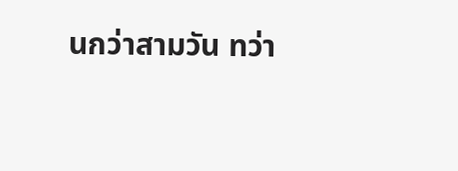นกว่าสามวัน ทว่า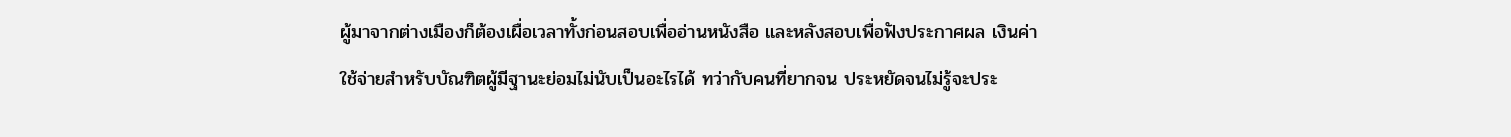ผู้มาจากต่างเมืองก็ต้องเผื่อเวลาทั้งก่อนสอบเพื่ออ่านหนังสือ และหลังสอบเพื่อฟังประกาศผล เงินค่าใช้จ่ายสำหรับบัณฑิตผู้มีฐานะย่อมไม่นับเป็นอะไรได้ ทว่ากับคนที่ยากจน ประหยัดจนไม่รู้จะประ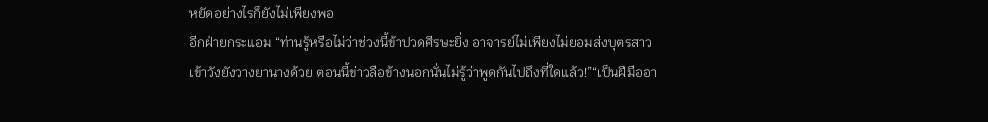หยัดอย่างไรก็ยังไม่เพียงพอ
อีกฝ่ายกระแอม “ท่านรู้หรือไม่ว่าช่วงนี้ข้าปวดศีรษะยิ่ง อาจารย์ไม่เพียงไม่ยอมส่งบุตรสาวเข้าวังยังวางยานางด้วย ตอนนี้ข่าวลือข้างนอกนั่นไม่รู้ว่าพูดกันไปถึงที่ใดแล้ว!”“เป็นฝีมืออา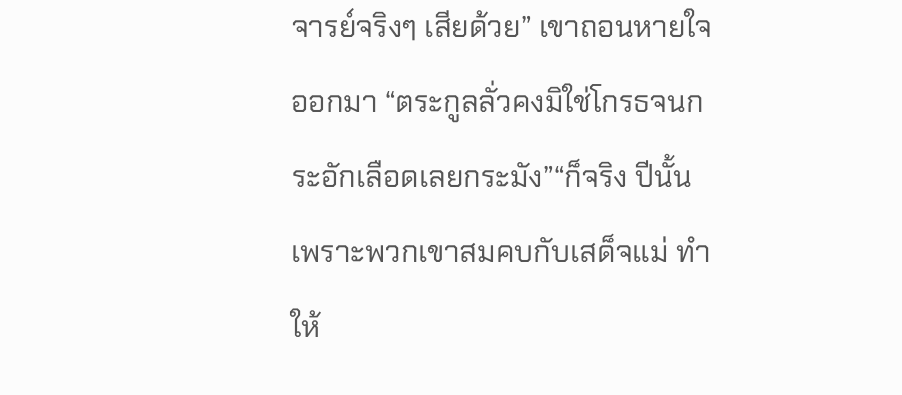จารย์จริงๆ เสียด้วย” เขาถอนหายใจออกมา “ตระกูลลั่วคงมิใช่โกรธจนกระอักเลือดเลยกระมัง”“ก็จริง ปีนั้นเพราะพวกเขาสมคบกับเสด็จแม่ ทำให้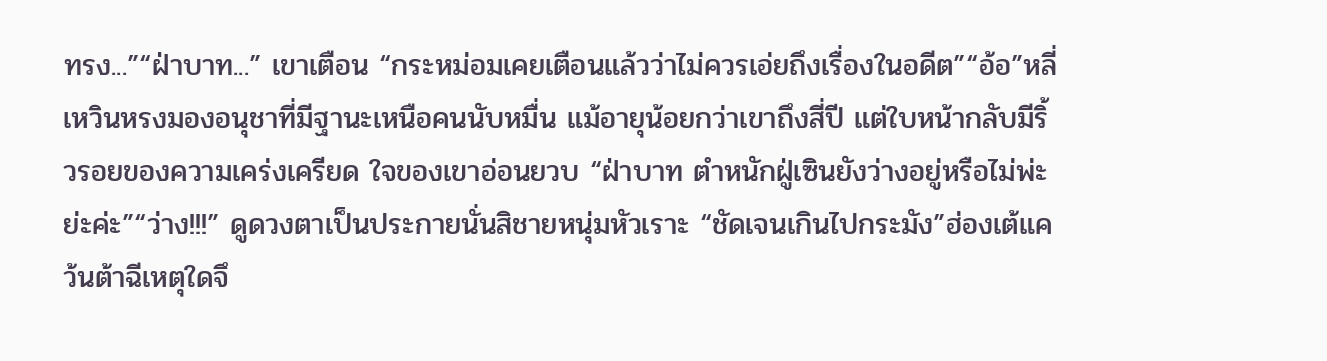ทรง...”“ฝ่าบาท...” เขาเตือน “กระหม่อมเคยเตือนแล้วว่าไม่ควรเอ่ยถึงเรื่องในอดีต”“อ้อ”หลี่เหวินหรงมองอนุชาที่มีฐานะเหนือคนนับหมื่น แม้อายุน้อยกว่าเขาถึงสี่ปี แต่ใบหน้ากลับมีริ้วรอยของความเคร่งเครียด ใจของเขาอ่อนยวบ “ฝ่าบาท ตำหนักฝู่เซินยังว่างอยู่หรือไม่พ่ะย่ะค่ะ”“ว่าง!!!” ดูดวงตาเป็นประกายนั่นสิชายหนุ่มหัวเราะ “ชัดเจนเกินไปกระมัง”ฮ่องเต้แคว้นต้าฉีเหตุใดจึ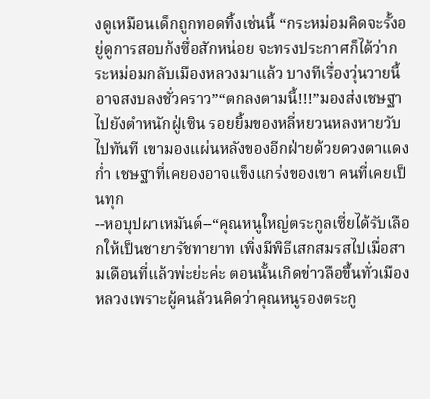งดูเหมือนเด็กถูกทอดทิ้งเช่นนี้ “กระหม่อมคิดจะรั้งอยู่ดูการสอบก้งซื่อสักหน่อย จะทรงประกาศก็ได้ว่ากระหม่อมกลับเมืองหลวงมาแล้ว บางทีเรื่องวุ่นวายนี้อาจสงบลงชั่วคราว”“ตกลงตามนี้!!!”มองส่งเชษฐาไปยังตำหนักฝู่เซิน รอยยิ้มของหลี่หยวนหลงหายวับไปทันที เขามองแผ่นหลังของอีกฝ่ายด้วยดวงตาแดงก่ำ เชษฐาที่เคยองอาจแข็งแกร่งของเขา คนที่เคยเป็นทุก
--หอบุปผาเหมันต์--“คุณหนูใหญ่ตระกูลเซี่ยได้รับเลือกให้เป็นชายารัชทายาท เพิ่งมีพิธีเสกสมรสไปเมื่อสามเดือนที่แล้วพ่ะย่ะค่ะ ตอนนั้นเกิดข่าวลือขึ้นทั่วเมืองหลวงเพราะผู้คนล้วนคิดว่าคุณหนูรองตระกู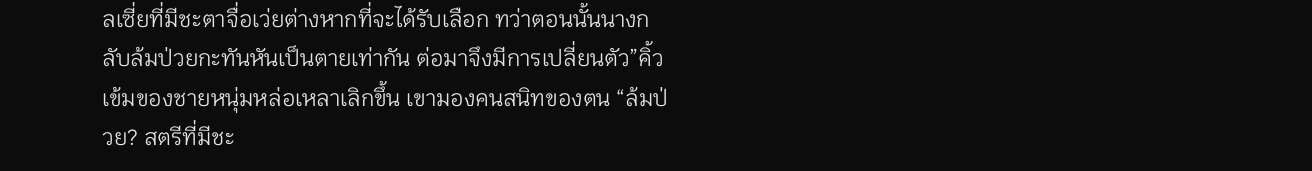ลเซี่ยที่มีชะตาจื่อเว่ยต่างหากที่จะได้รับเลือก ทว่าตอนนั้นนางกลับล้มป่วยกะทันหันเป็นตายเท่ากัน ต่อมาจึงมีการเปลี่ยนตัว”คิ้วเข้มของชายหนุ่มหล่อเหลาเลิกขึ้น เขามองคนสนิทของตน “ล้มป่วย? สตรีที่มีชะ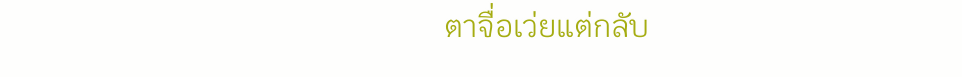ตาจื่อเว่ยแต่กลับ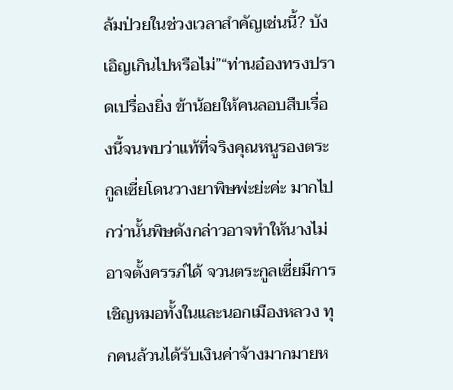ล้มป่วยในช่วงเวลาสำคัญเช่นนี้? บังเอิญเกินไปหรือไม่”“ท่านอ๋องทรงปราดเปรื่องยิ่ง ข้าน้อยให้คนลอบสืบเรื่องนี้จนพบว่าแท้ที่จริงคุณหนูรองตระกูลเซี่ยโดนวางยาพิษพ่ะย่ะค่ะ มากไปกว่านั้นพิษดังกล่าวอาจทำให้นางไม่อาจตั้งครรภ์ได้ จวนตระกูลเซี่ยมีการเชิญหมอทั้งในและนอกเมืองหลวง ทุกคนล้วนได้รับเงินค่าจ้างมากมายห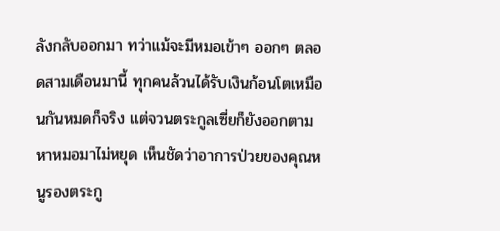ลังกลับออกมา ทว่าแม้จะมีหมอเข้าๆ ออกๆ ตลอดสามเดือนมานี้ ทุกคนล้วนได้รับเงินก้อนโตเหมือนกันหมดก็จริง แต่จวนตระกูลเซี่ยก็ยังออกตามหาหมอมาไม่หยุด เห็นชัดว่าอาการป่วยของคุณหนูรองตระกู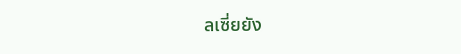ลเซี่ยยัง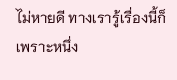ไม่หายดี ทางเรารู้เรื่องนี้ก็เพราะหนึ่ง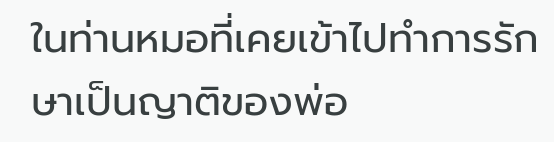ในท่านหมอที่เคยเข้าไปทำการรักษาเป็นญาติของพ่อ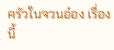ครัวในจวนอ๋อง เรื่องนี้